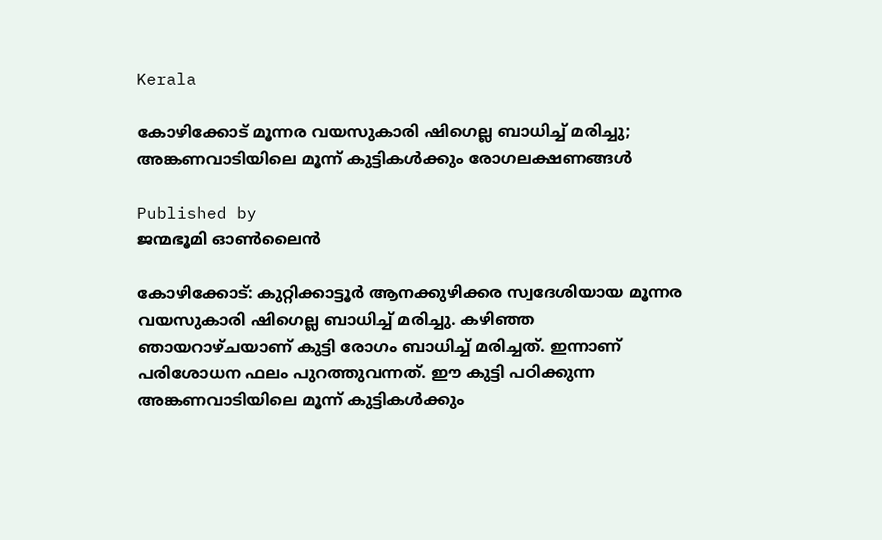Kerala

കോഴിക്കോട് മൂന്നര വയസുകാരി ഷിഗെല്ല ബാധിച്ച് മരിച്ചു; അങ്കണവാടിയിലെ മൂന്ന് കുട്ടികൾക്കും രോഗലക്ഷണങ്ങൾ

Published by
ജന്മഭൂമി ഓണ്‍ലൈന്‍

കോഴിക്കോട്: കുറ്റിക്കാട്ടൂർ ആനക്കുഴിക്കര സ്വദേശിയായ മൂന്നര വയസുകാരി ഷിഗെല്ല ബാധിച്ച് മരിച്ചു. കഴിഞ്ഞ ഞായറാഴ്ചയാണ് കുട്ടി രോഗം ബാധിച്ച് മരിച്ചത്. ഇന്നാണ് പരിശോധന ഫലം പുറത്തുവന്നത്. ഈ കുട്ടി പഠിക്കുന്ന അങ്കണവാടിയിലെ മൂന്ന് കുട്ടികൾക്കും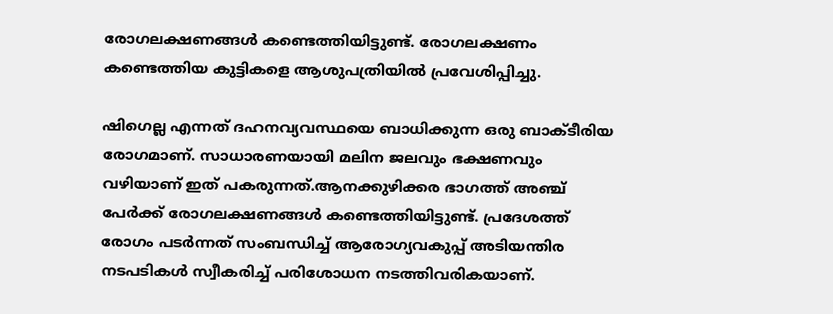രോഗലക്ഷണങ്ങൾ കണ്ടെത്തിയിട്ടുണ്ട്. രോഗലക്ഷണം കണ്ടെത്തിയ കുട്ടികളെ ആശുപത്രിയിൽ പ്രവേശിപ്പിച്ചു.

ഷിഗെല്ല എന്നത് ദഹനവ്യവസ്ഥയെ ബാധിക്കുന്ന ഒരു ബാക്ടീരിയ രോഗമാണ്. സാധാരണയായി മലിന ജലവും ഭക്ഷണവും വഴിയാണ് ഇത് പകരുന്നത്.ആനക്കുഴിക്കര ഭാഗത്ത് അഞ്ച് പേർക്ക് രോഗലക്ഷണങ്ങൾ കണ്ടെത്തിയിട്ടുണ്ട്. പ്രദേശത്ത് രോഗം പടർന്നത് സംബന്ധിച്ച് ആരോഗ്യവകുപ്പ് അടിയന്തിര നടപടികൾ സ്വീകരിച്ച് പരിശോധന നടത്തിവരികയാണ്.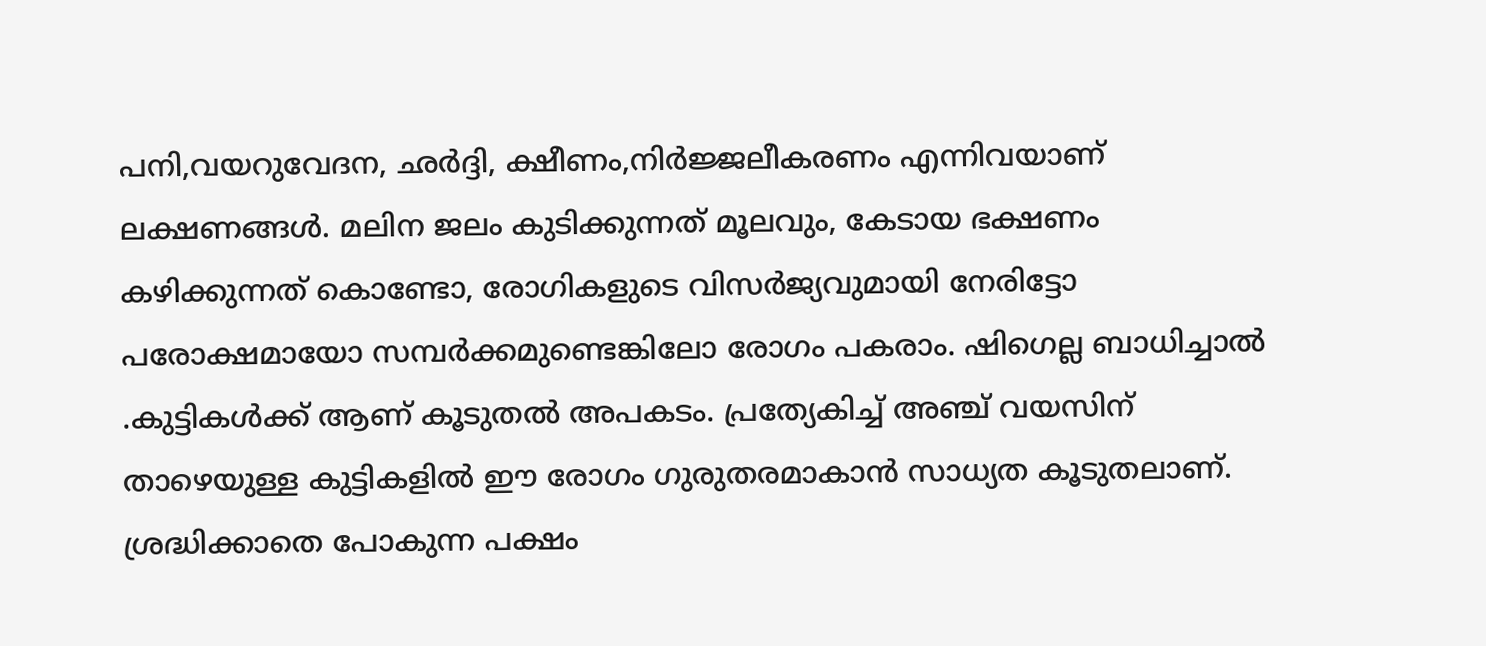പനി,വയറുവേദന, ഛർദ്ദി, ക്ഷീണം,നിർജ്ജലീകരണം എന്നിവയാണ് ലക്ഷണങ്ങൾ. മലിന ജലം കുടിക്കുന്നത് മൂലവും, കേടായ ഭക്ഷണം കഴിക്കുന്നത് കൊണ്ടോ, രോഗികളുടെ വിസർജ്യവുമായി നേരിട്ടോ പരോക്ഷമായോ സമ്പർക്കമുണ്ടെങ്കിലോ രോഗം പകരാം. ഷിഗെല്ല ബാധിച്ചാൽ .കുട്ടികൾക്ക് ആണ് കൂടുതൽ അപകടം. പ്രത്യേകിച്ച് അഞ്ച് വയസിന് താഴെയുള്ള കുട്ടികളിൽ ഈ രോഗം ഗുരുതരമാകാൻ സാധ്യത കൂടുതലാണ്. ശ്രദ്ധിക്കാതെ പോകുന്ന പക്ഷം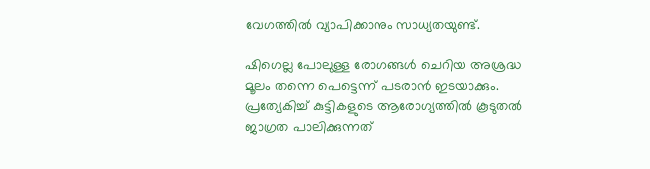വേഗത്തിൽ വ്യാപിക്കാനും സാധ്യതയുണ്ട്.

ഷിഗെല്ല പോലുള്ള രോഗങ്ങൾ ചെറിയ അശ്രദ്ധ മൂലം തന്നെ പെട്ടെന്ന് പടരാൻ ഇടയാക്കും. പ്രത്യേകിച്ച് കുട്ടികളുടെ ആരോഗ്യത്തിൽ കൂടുതൽ ജാഗ്രത പാലിക്കുന്നത്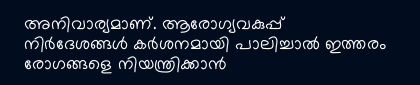അനിവാര്യമാണ്. ആരോഗ്യവകുപ്പ് നിർദേശങ്ങൾ കർശനമായി പാലിച്ചാൽ ഇത്തരം രോഗങ്ങളെ നിയന്ത്രിക്കാൻ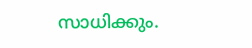സാധിക്കും.